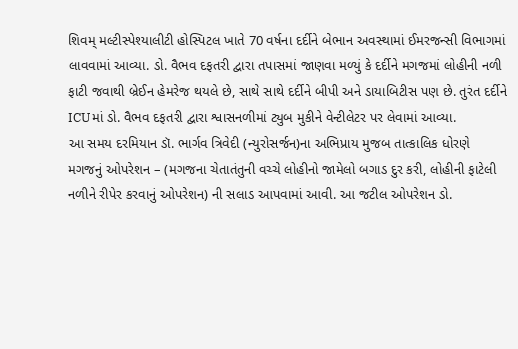શિવમ્ મલ્ટીસ્પેશ્યાલીટી હોસ્પિટલ ખાતે 70 વર્ષના દર્દીને બેભાન અવસ્થામાં ઈમરજન્સી વિભાગમાં લાવવામાં આવ્યા. ડો. વૈભવ દફતરી દ્વારા તપાસમાં જાણવા મળ્યું કે દર્દીને મગજમાં લોહીની નળી ફાટી જવાથી બ્રેઈન હેમરેજ થયલે છે, સાથે સાથે દર્દીને બીપી અને ડાયાબિટીસ પણ છે. તુરંત દર્દીને ICUમાં ડો. વૈભવ દફતરી દ્વારા શ્વાસનળીમાં ટ્યુબ મુકીને વેન્ટીલેટર પર લેવામાં આવ્યા.
આ સમય દરમિયાન ડૉ. ભાર્ગવ ત્રિવેદી (ન્યુરોસર્જન)ના અભિપ્રાય મુજબ તાત્કાલિક ધોરણે મગજનું ઓપરેશન – (મગજના ચેતાતંતુની વચ્ચે લોહીનો જામેલો બગાડ દુર કરી, લોહીની ફાટેલી નળીને રીપેર કરવાનું ઓપરેશન) ની સલાડ આપવામાં આવી. આ જટીલ ઓપરેશન ડો.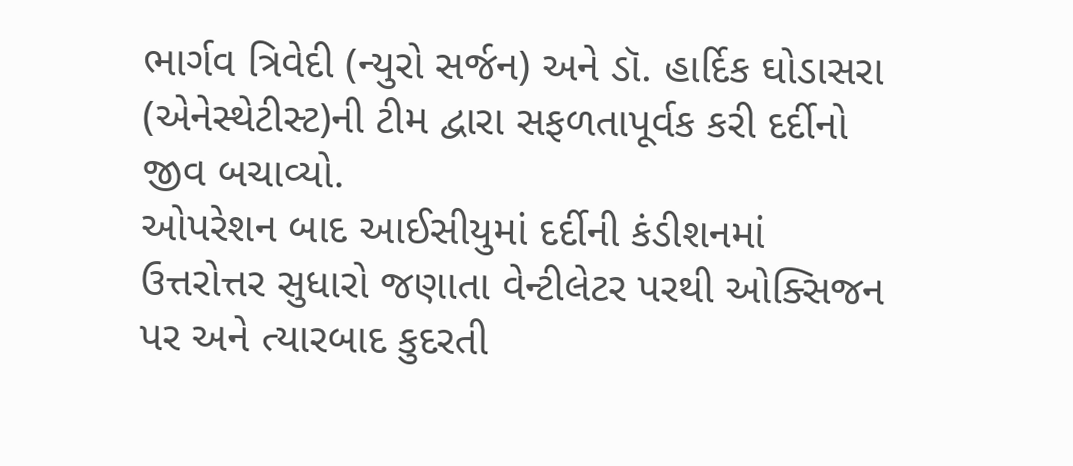ભાર્ગવ ત્રિવેદી (ન્યુરો સર્જન) અને ડૉ. હાર્દિક ઘોડાસરા (એનેસ્થેટીસ્ટ)ની ટીમ દ્વારા સફળતાપૂર્વક કરી દર્દીનો જીવ બચાવ્યો.
ઓપરેશન બાદ આઈસીયુમાં દર્દીની કંડીશનમાં ઉત્તરોત્તર સુધારો જણાતા વેન્ટીલેટર પરથી ઓક્સિજન પર અને ત્યારબાદ કુદરતી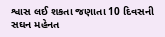શ્વાસ લઈ શકતા જણાતા 10 દિવસની સઘન મહેનત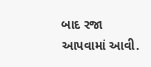બાદ રજા આપવામાં આવી.